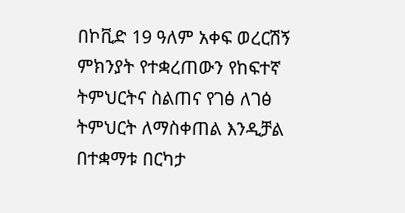በኮቪድ 19 ዓለም አቀፍ ወረርሽኝ ምክንያት የተቋረጠውን የከፍተኛ ትምህርትና ስልጠና የገፅ ለገፅ ትምህርት ለማስቀጠል እንዲቻል በተቋማቱ በርካታ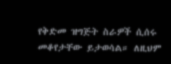የቅድመ ዝግጅት ስራዎች ሲሰሩ መቆየታቸው ይታወሳል። ለዚህም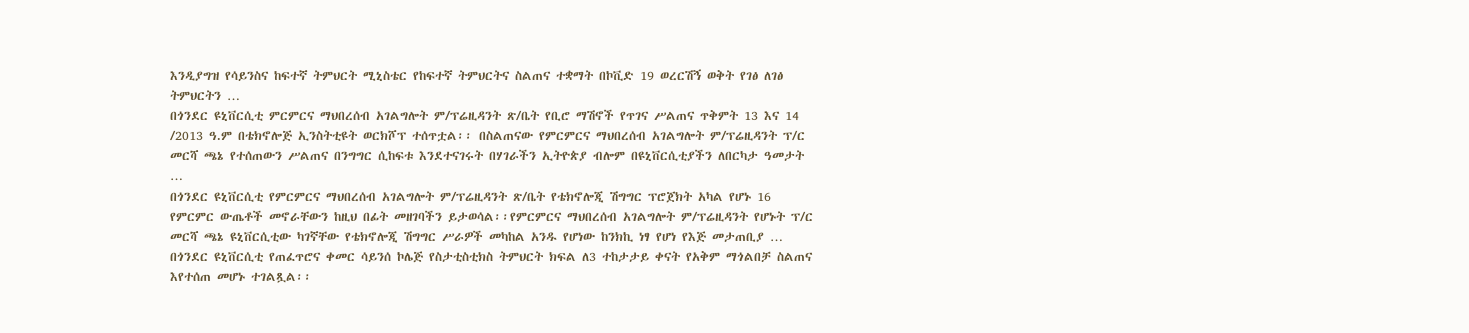እንዲያግዝ የሳይንስና ከፍተኛ ትምህርት ሚኒስቴር የከፍተኛ ትምህርትና ስልጠና ተቋማት በኮቪድ 19 ወረርሽኝ ወቅት የገፅ ለገፅ ትምህርትን …
በጎንደር ዩኒቨርሲቲ ምርምርና ማህበረሰብ አገልግሎት ም/ፕሬዚዳንት ጽ/ቤት የቢሮ ማሽኖች የጥገና ሥልጠና ጥቅምት 13 እና 14 /2013 ዓ.ም በቴክኖሎጅ ኢንስትቲዩት ወርክሾፕ ተሰጥቷል፡፡ በስልጠናው የምርምርና ማህበረሰብ አገልግሎት ም/ፕሬዚዳንት ፕ/ር መርሻ ጫኔ የተሰጠውን ሥልጠና በንግግር ሲከፍቱ እንደተናገሩት በሃገራችን ኢትዮጵያ ብሎም በዩኒቨርሲቲያችን ለበርካታ ዓመታት …
በጎንደር ዩኒቨርሲቲ የምርምርና ማህበረሰብ አገልግሎት ም/ፕሬዚዳንት ጽ/ቤት የቴክኖሎጂ ሽግግር ፕሮጀክት አካል የሆኑ 16 የምርምር ውጤቶች መኖራቸውን ከዚህ በፊት መዘገባችን ይታወሳል፡፡የምርምርና ማህበረሰብ አገልግሎት ም/ፕሬዚዳንት የሆኑት ፕ/ር መርሻ ጫኔ ዩኒቨርሲቲው ካገኛቸው የቴክኖሎጂ ሽግግር ሥራዎች መካከል አንዱ የሆነው ከንክኪ ነፃ የሆነ የእጅ መታጠቢያ …
በጎንደር ዩኒቨርሲቲ የጠፈጥሮና ቀመር ሳይንሰ ኮሌጅ የስታቲስቲክስ ትምህርት ክፍል ለ3 ተከታታይ ቀናት የአቅም ማጎልበቻ ስልጠና እየተሰጠ መሆኑ ተገልጿል፡፡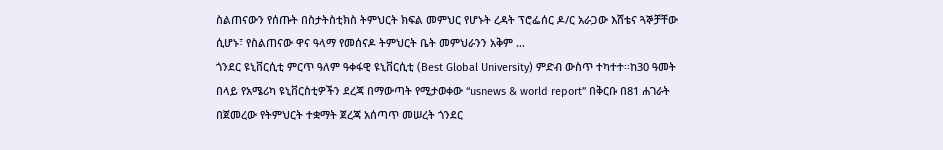ስልጠናውን የሰጡት በስታትስቲክስ ትምህርት ክፍል መምህር የሆኑት ረዳት ፕሮፌሰር ዶ/ር አራጋው እሸቴና ጓኞቻቸው ሲሆኑ፣ የስልጠናው ዋና ዓላማ የመሰናዶ ትምህርት ቤት መምህራንን አቅም …
ጎንደር ዩኒቨርሲቲ ምርጥ ዓለም ዓቀፋዊ ዩኒቨርሲቲ (Best Global University) ምድብ ውስጥ ተካተተ፡፡ከ30 ዓመት በላይ የአሜሪካ ዩኒቨርስቲዎችን ደረጃ በማውጣት የሚታወቀው “usnews & world report” በቅርቡ በ81 ሐገራት በጀመረው የትምህርት ተቋማት ጀረጃ አሰጣጥ መሠረት ጎንደር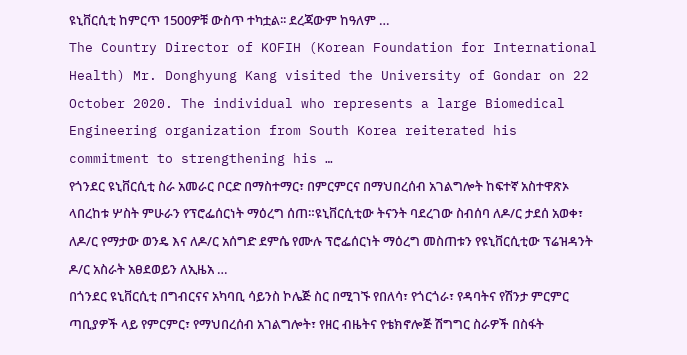ዩኒቨርሲቲ ከምርጥ 1500ዎቹ ውስጥ ተካቷል፡፡ ደረጃውም ከዓለም …
The Country Director of KOFIH (Korean Foundation for International Health) Mr. Donghyung Kang visited the University of Gondar on 22 October 2020. The individual who represents a large Biomedical Engineering organization from South Korea reiterated his commitment to strengthening his …
የጎንደር ዩኒቨርሲቲ ስራ አመራር ቦርድ በማስተማር፣ በምርምርና በማህበረሰብ አገልግሎት ከፍተኛ አስተዋጽኦ ላበረከቱ ሦስት ምሁራን የፕሮፌሰርነት ማዕረግ ሰጠ።ዩኒቨርሲቲው ትናንት ባደረገው ስብሰባ ለዶ/ር ታደሰ አወቀ፣ ለዶ/ር የማታው ወንዴ እና ለዶ/ር አሰግድ ደምሴ የሙሉ ፕሮፌሰርነት ማዕረግ መስጠቱን የዩኒቨርሲቲው ፕሬዝዳንት ዶ/ር አስራት አፀደወይን ለኢዜአ …
በጎንደር ዩኒቨርሲቲ በግብርናና አካባቢ ሳይንስ ኮሌጅ ስር በሚገኙ የበለሳ፣ የጎርጎራ፣ የዳባትና የሽንታ ምርምር ጣቢያዎች ላይ የምርምር፣ የማህበረሰብ አገልግሎት፣ የዘር ብዜትና የቴክኖሎጅ ሽግግር ስራዎች በስፋት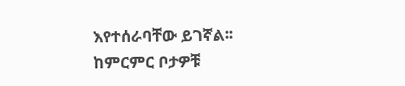እየተሰራባቸው ይገኛል፡፡ከምርምር ቦታዎቹ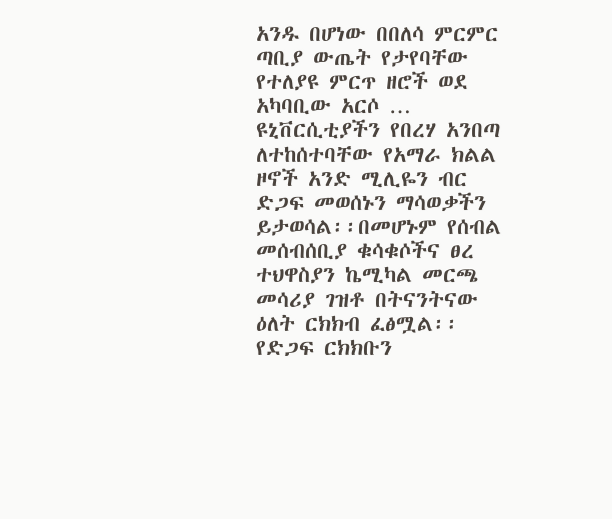አንዱ በሆነው በበለሳ ምርምር ጣቢያ ውጤት የታየባቸው የተለያዩ ምርጥ ዘሮች ወደ አካባቢው አርሶ …
ዩኒቨርሲቲያችን የበረሃ አንበጣ ለተከሰተባቸው የአማራ ክልል ዞኖች አንድ ሚሊዬን ብር ድጋፍ መወሰኑን ማሳወቃችን ይታወሳል፡፡በመሆኑም የሰብል መሰብሰቢያ ቁሳቁሶችና ፀረ ተህዋስያን ኬሚካል መርጫ መሳሪያ ገዝቶ በትናንትናው ዕለት ርክክብ ፈፅሟል፡፡ የድጋፍ ርክክቡን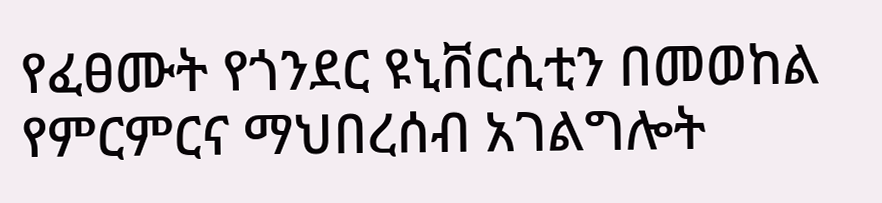የፈፀሙት የጎንደር ዩኒቨርሲቲን በመወከል የምርምርና ማህበረሰብ አገልግሎት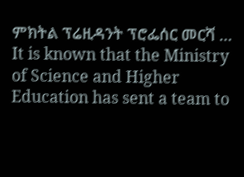ምክትል ፕሬዚዳንት ፕሮፌሰር መርሻ …
It is known that the Ministry of Science and Higher Education has sent a team to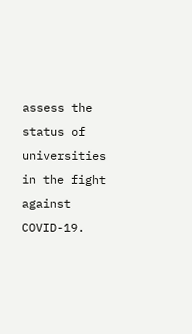assess the status of universities in the fight against COVID-19.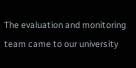The evaluation and monitoring team came to our university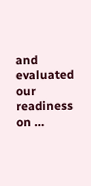and evaluated our readiness on …